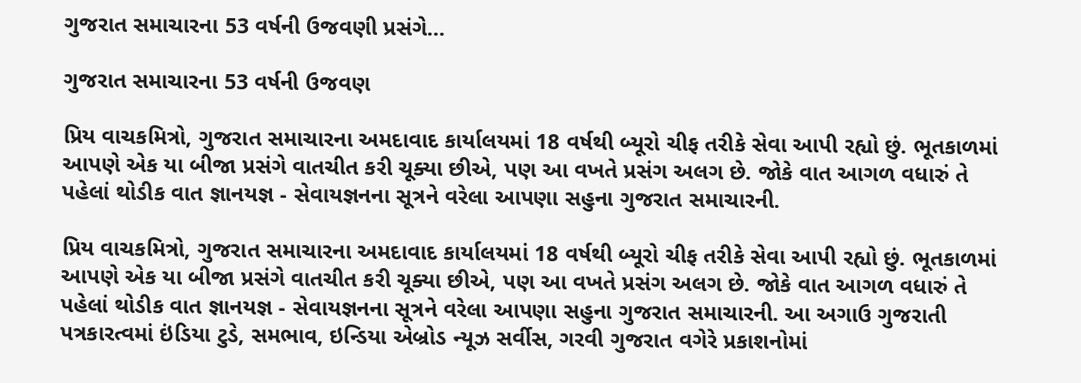ગુજરાત સમાચારના 53 વર્ષની ઉજવણી પ્રસંગે...

ગુજરાત સમાચારના 53 વર્ષની ઉજવણ

પ્રિય વાચકમિત્રો, ગુજરાત સમાચારના અમદાવાદ કાર્યાલયમાં 18 વર્ષથી બ્યૂરો ચીફ તરીકે સેવા આપી રહ્યો છું. ભૂતકાળમાં આપણે એક યા બીજા પ્રસંગે વાતચીત કરી ચૂક્યા છીએ, પણ આ વખતે પ્રસંગ અલગ છે. જોકે વાત આગળ વધારું તે પહેલાં થોડીક વાત જ્ઞાનયજ્ઞ - સેવાયજ્ઞનના સૂત્રને વરેલા આપણા સહુના ગુજરાત સમાચારની.

પ્રિય વાચકમિત્રો, ગુજરાત સમાચારના અમદાવાદ કાર્યાલયમાં 18 વર્ષથી બ્યૂરો ચીફ તરીકે સેવા આપી રહ્યો છું. ભૂતકાળમાં આપણે એક યા બીજા પ્રસંગે વાતચીત કરી ચૂક્યા છીએ, પણ આ વખતે પ્રસંગ અલગ છે. જોકે વાત આગળ વધારું તે પહેલાં થોડીક વાત જ્ઞાનયજ્ઞ - સેવાયજ્ઞનના સૂત્રને વરેલા આપણા સહુના ગુજરાત સમાચારની. આ અગાઉ ગુજરાતી પત્રકારત્વમાં ઇંડિયા ટુડે, સમભાવ, ઇન્ડિયા એબ્રોડ ન્યૂઝ સર્વીસ, ગરવી ગુજરાત વગેરે પ્રકાશનોમાં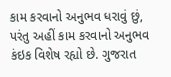કામ કરવાનો અનુભવ ધરાવું છું, પરંતુ અહીં કામ કરવાનો અનુભવ કંઇક વિશેષ રહ્યો છે. ગુજરાત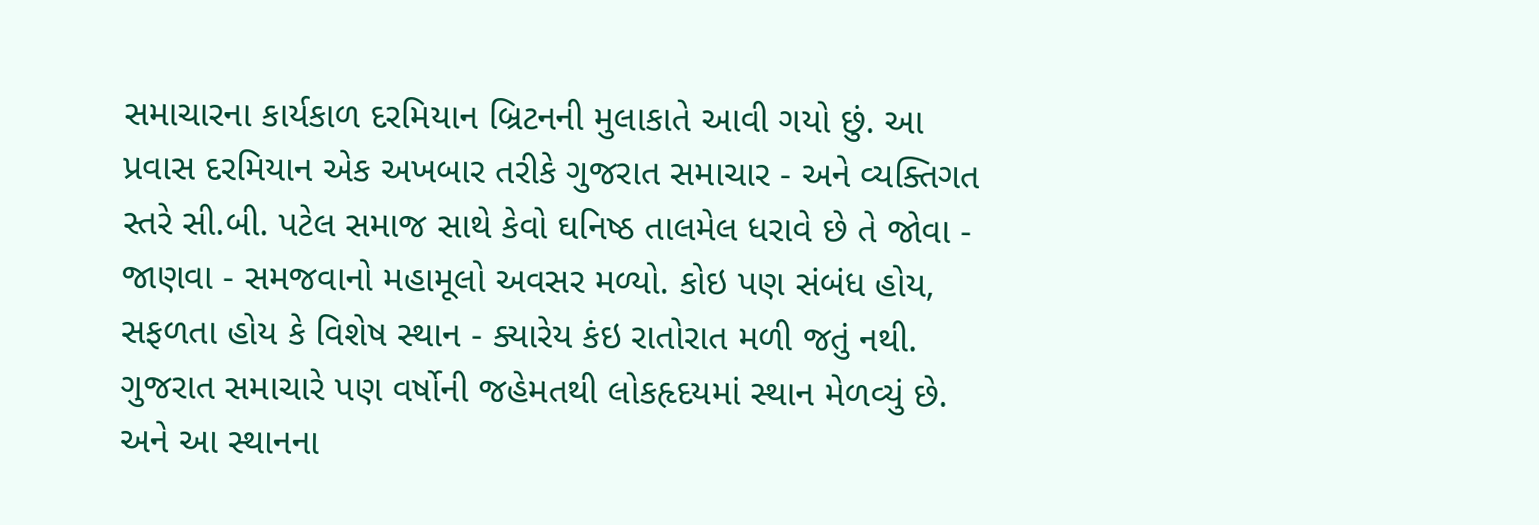સમાચારના કાર્યકાળ દરમિયાન બ્રિટનની મુલાકાતે આવી ગયો છું. આ પ્રવાસ દરમિયાન એક અખબાર તરીકે ગુજરાત સમાચાર - અને વ્યક્તિગત સ્તરે સી.બી. પટેલ સમાજ સાથે કેવો ઘનિષ્ઠ તાલમેલ ધરાવે છે તે જોવા - જાણવા - સમજવાનો મહામૂલો અવસર મળ્યો. કોઇ પણ સંબંધ હોય, સફળતા હોય કે વિશેષ સ્થાન - ક્યારેય કંઇ રાતોરાત મળી જતું નથી. ગુજરાત સમાચારે પણ વર્ષોની જહેમતથી લોકહૃદયમાં સ્થાન મેળવ્યું છે. અને આ સ્થાનના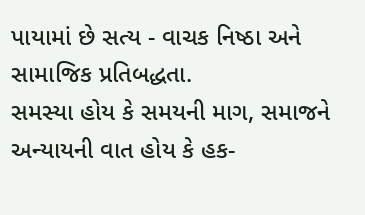પાયામાં છે સત્ય - વાચક નિષ્ઠા અને સામાજિક પ્રતિબદ્ધતા.
સમસ્યા હોય કે સમયની માગ, સમાજને અન્યાયની વાત હોય કે હક-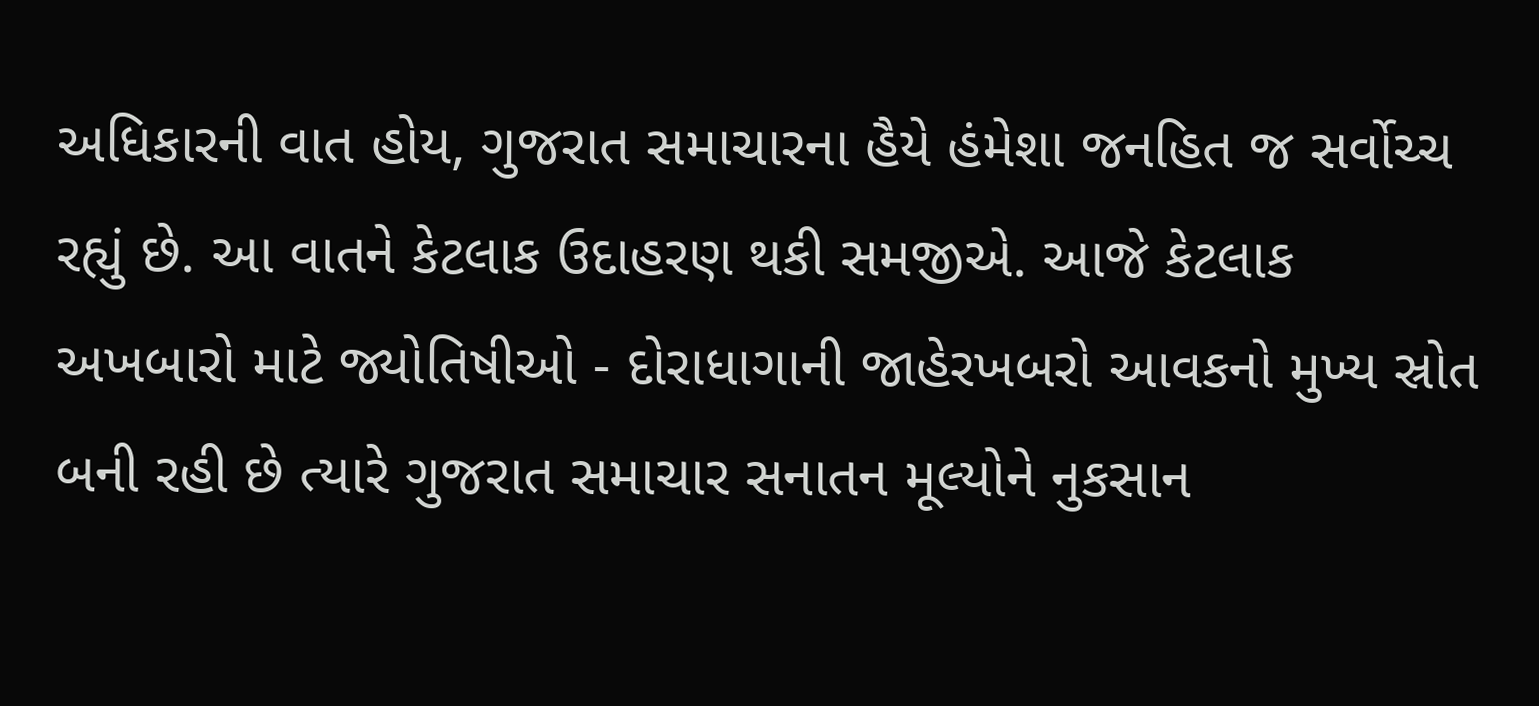અધિકારની વાત હોય, ગુજરાત સમાચારના હૈયે હંમેશા જનહિત જ સર્વોચ્ચ રહ્યું છે. આ વાતને કેટલાક ઉદાહરણ થકી સમજીએ. આજે કેટલાક અખબારો માટે જ્યોતિષીઓ - દોરાધાગાની જાહેરખબરો આવકનો મુખ્ય સ્રોત બની રહી છે ત્યારે ગુજરાત સમાચાર સનાતન મૂલ્યોને નુકસાન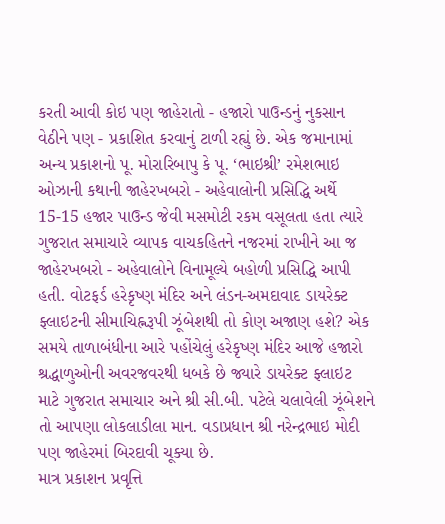કરતી આવી કોઇ પણ જાહેરાતો - હજારો પાઉન્ડનું નુકસાન વેઠીને પણ - પ્રકાશિત કરવાનું ટાળી રહ્યું છે. એક જમાનામાં અન્ય પ્રકાશનો પૂ. મોરારિબાપુ કે પૂ. ‘ભાઇશ્રી’ રમેશભાઇ ઓઝાની કથાની જાહેરખબરો - અહેવાલોની પ્રસિદ્ધિ અર્થે 15-15 હજાર પાઉન્ડ જેવી મસમોટી રકમ વસૂલતા હતા ત્યારે ગુજરાત સમાચારે વ્યાપક વાચકહિતને નજરમાં રાખીને આ જ જાહેરખબરો - અહેવાલોને વિનામૂલ્યે બહોળી પ્રસિદ્ધિ આપી હતી. વોટફર્ડ હરેકૃષ્ણ મંદિર અને લંડન-અમદાવાદ ડાયરેક્ટ ફ્લાઇટની સીમાચિહ્નરૂપી ઝૂંબેશથી તો કોણ અજાણ હશે? એક સમયે તાળાબંધીના આરે પહોંચેલું હરેકૃષ્ણ મંદિર આજે હજારો શ્રદ્ધાળુઓની અવરજવરથી ધબકે છે જ્યારે ડાયરેક્ટ ફ્લાઇટ માટે ગુજરાત સમાચાર અને શ્રી સી.બી. પટેલે ચલાવેલી ઝૂંબેશને તો આપણા લોકલાડીલા માન. વડાપ્રધાન શ્રી નરેન્દ્રભાઇ મોદી પણ જાહેરમાં બિરદાવી ચૂક્યા છે.
માત્ર પ્રકાશન પ્રવૃત્તિ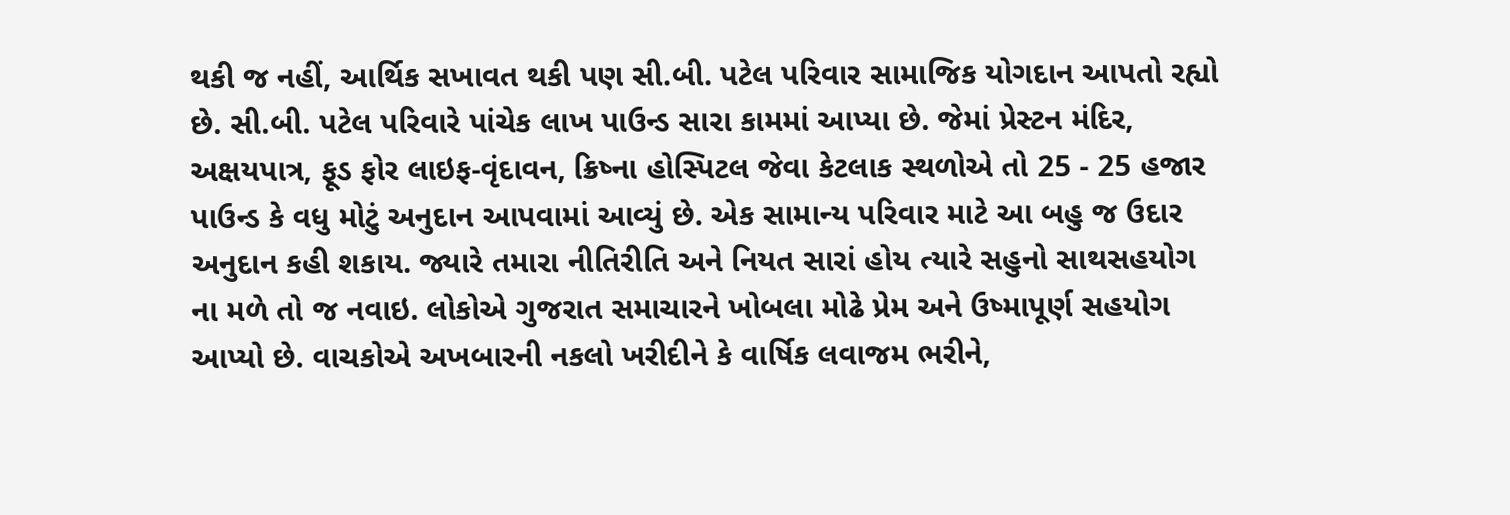થકી જ નહીં, આર્થિક સખાવત થકી પણ સી.બી. પટેલ પરિવાર સામાજિક યોગદાન આપતો રહ્યો છે. સી.બી. પટેલ પરિવારે પાંચેક લાખ પાઉન્ડ સારા કામમાં આપ્યા છે. જેમાં પ્રેસ્ટન મંદિર, અક્ષયપાત્ર, ફૂડ ફોર લાઇફ-વૃંદાવન, ક્રિષ્ના હોસ્પિટલ જેવા કેટલાક સ્થળોએ તો 25 - 25 હજાર પાઉન્ડ કે વધુ મોટું અનુદાન આપવામાં આવ્યું છે. એક સામાન્ય પરિવાર માટે આ બહુ જ ઉદાર અનુદાન કહી શકાય. જ્યારે તમારા નીતિરીતિ અને નિયત સારાં હોય ત્યારે સહુનો સાથસહયોગ ના મળે તો જ નવાઇ. લોકોએ ગુજરાત સમાચારને ખોબલા મોઢે પ્રેમ અને ઉષ્માપૂર્ણ સહયોગ આપ્યો છે. વાચકોએ અખબારની નકલો ખરીદીને કે વાર્ષિક લવાજમ ભરીને,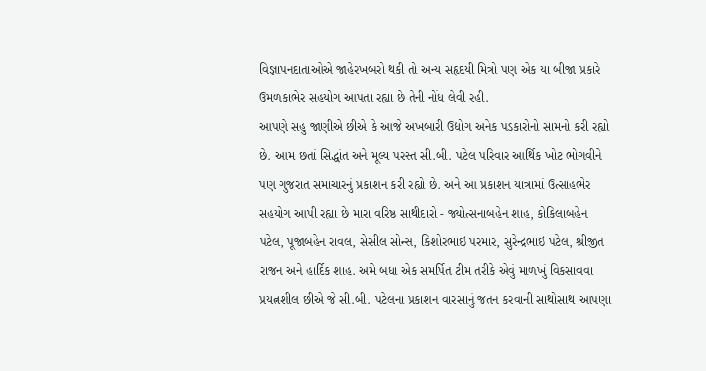વિજ્ઞાપનદાતાઓએ જાહેરખબરો થકી તો અન્ય સહૃદયી મિત્રો પણ એક યા બીજા પ્રકારે ઉમળકાભેર સહયોગ આપતા રહ્યા છે તેની નોંધ લેવી રહી.
આપણે સહુ જાણીએ છીએ કે આજે અખબારી ઉદ્યોગ અનેક પડકારોનો સામનો કરી રહ્યો છે. આમ છતાં સિદ્ધાંત અને મૂલ્ય પરસ્ત સી.બી. પટેલ પરિવાર આર્થિક ખોટ ભોગવીને પણ ગુજરાત સમાચારનું પ્રકાશન કરી રહ્યો છે. અને આ પ્રકાશન યાત્રામાં ઉત્સાહભેર સહયોગ આપી રહ્યા છે મારા વરિષ્ઠ સાથીદારો - જ્યોત્સનાબહેન શાહ, કોકિલાબહેન પટેલ, પૂજાબહેન રાવલ, સેસીલ સોન્સ, કિશોરભાઇ પરમાર, સુરેન્દ્રભાઇ પટેલ, શ્રીજીત રાજન અને હાર્દિક શાહ. અમે બધા એક સમર્પિત ટીમ તરીકે એવું માળખું વિકસાવવા પ્રયત્નશીલ છીએ જે સી.બી. પટેલના પ્રકાશન વારસાનું જતન કરવાની સાથોસાથ આપણા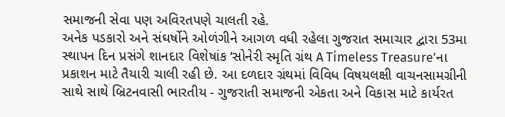સમાજની સેવા પણ અવિરતપણે ચાલતી રહે.
અનેક પડકારો અને સંઘર્ષોને ઓળંગીને આગળ વધી રહેલા ગુજરાત સમાચાર દ્વારા 53મા સ્થાપન દિન પ્રસંગે શાનદાર વિશેષાંક ‘સોનેરી સ્મૃતિ ગ્રંથ A Timeless Treasure’ના પ્રકાશન માટે તૈયારી ચાલી રહી છે. આ દળદાર ગ્રંથમાં વિવિધ વિષયલક્ષી વાચનસામગ્રીની સાથે સાથે બ્રિટનવાસી ભારતીય - ગુજરાતી સમાજની એકતા અને વિકાસ માટે કાર્યરત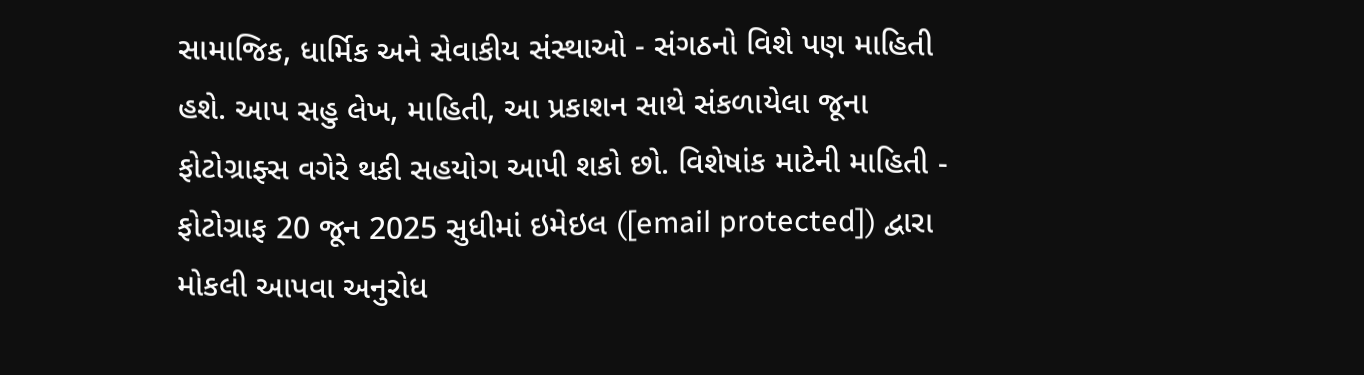સામાજિક, ધાર્મિક અને સેવાકીય સંસ્થાઓ - સંગઠનો વિશે પણ માહિતી હશે. આપ સહુ લેખ, માહિતી, આ પ્રકાશન સાથે સંકળાયેલા જૂના ફોટોગ્રાફ્સ વગેરે થકી સહયોગ આપી શકો છો. વિશેષાંક માટેની માહિતી - ફોટોગ્રાફ 20 જૂન 2025 સુધીમાં ઇમેઇલ ([email protected]) દ્વારા મોકલી આપવા અનુરોધ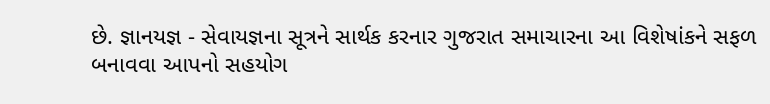છે. જ્ઞાનયજ્ઞ - સેવાયજ્ઞના સૂત્રને સાર્થક કરનાર ગુજરાત સમાચારના આ વિશેષાંકને સફળ બનાવવા આપનો સહયોગ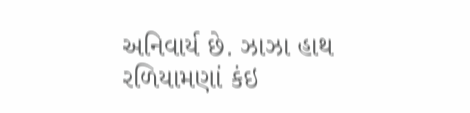અનિવાર્ય છે. ઝાઝા હાથ રળિયામણાં કંઇ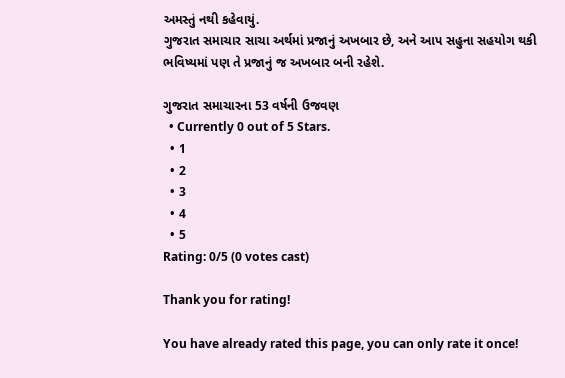અમસ્તું નથી કહેવાયું.
ગુજરાત સમાચાર સાચા અર્થમાં પ્રજાનું અખબાર છે, અને આપ સહુના સહયોગ થકી ભવિષ્યમાં પણ તે પ્રજાનું જ અખબાર બની રહેશે.

ગુજરાત સમાચારના 53 વર્ષની ઉજવણ
  • Currently 0 out of 5 Stars.
  • 1
  • 2
  • 3
  • 4
  • 5
Rating: 0/5 (0 votes cast)

Thank you for rating!

You have already rated this page, you can only rate it once!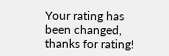Your rating has been changed, thanks for rating!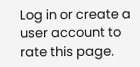Log in or create a user account to rate this page.